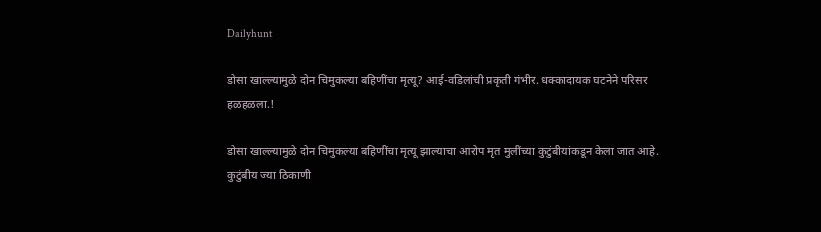Dailyhunt

डोसा खाल्ल्यामुळे दोन चिमुकल्या बहिणींचा मृत्यू? आई-वडिलांची प्रकृती गंभीर. धक्कादायक घटनेने परिसर हळहळला.!

डोसा खाल्ल्यामुळे दोन चिमुकल्या बहिणींचा मृत्यू झाल्याचा आरोप मृत मुलींच्या कुटुंबीयांकडून केला जात आहे. कुटुंबीय ज्या ठिकाणी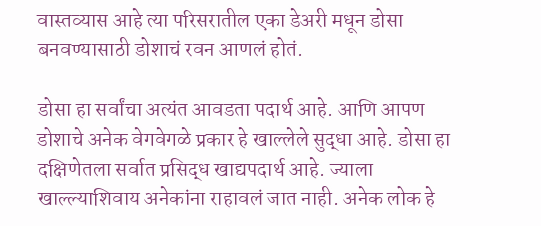वास्तव्यास आहे त्या परिसरातील एका डेअरी मधून डोसा बनवण्यासाठी डोशाचं रवन आणलं होतं.

डोसा हा सर्वांचा अत्यंत आवडता पदार्थ आहे. आणि आपण डोशाचे अनेक वेगवेगळे प्रकार हे खाल्लेले सुद्धा आहे. डोसा हा दक्षिणेतला सर्वात प्रसिद्ध खाद्यपदार्थ आहे. ज्याला खाल्ल्याशिवाय अनेकांना राहावलं जात नाही. अनेक लोक हे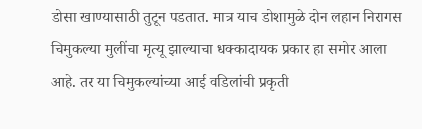डोसा खाण्यासाठी तुटून पडतात. मात्र याच डोशामुळे दोन लहान निरागस चिमुकल्या मुलींचा मृत्यू झाल्याचा धक्कादायक प्रकार हा समोर आला आहे. तर या चिमुकल्यांच्या आई वडिलांची प्रकृती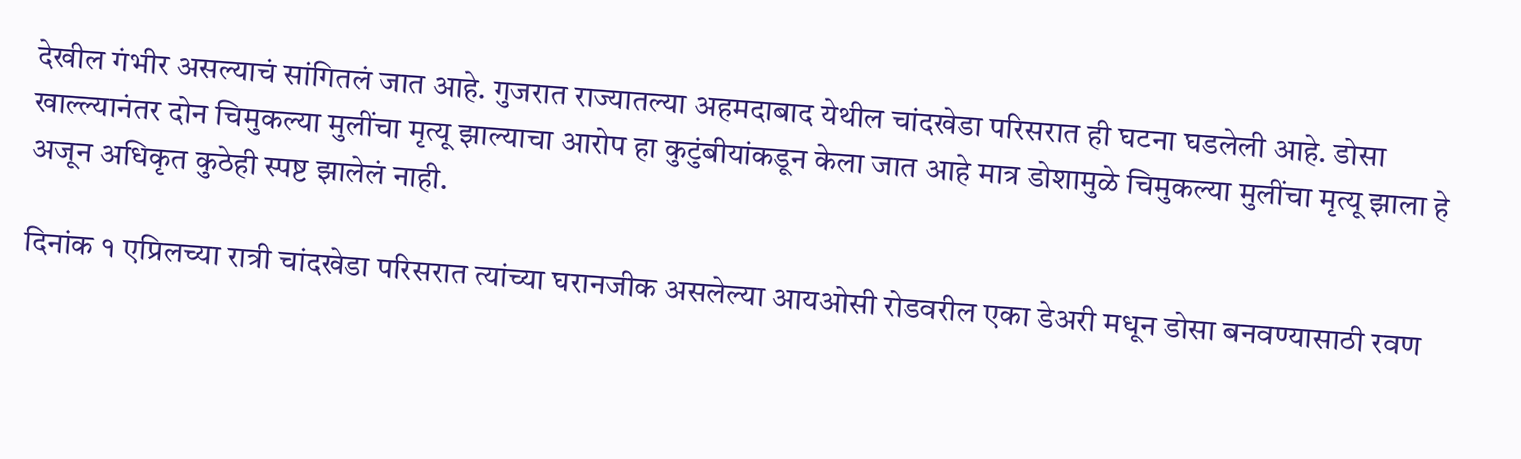देखील गंभीर असल्याचं सांगितलं जात आहे. गुजरात राज्यातल्या अहमदाबाद येथील चांदखेडा परिसरात ही घटना घडलेली आहे. डोसा खाल्ल्यानंतर दोन चिमुकल्या मुलींचा मृत्यू झाल्याचा आरोप हा कुटुंबीयांकडून केला जात आहे मात्र डोशामुळे चिमुकल्या मुलींचा मृत्यू झाला हे अजून अधिकृत कुठेही स्पष्ट झालेलं नाही.

दिनांक १ एप्रिलच्या रात्री चांदखेडा परिसरात त्यांच्या घरानजीक असलेल्या आयओसी रोडवरील एका डेअरी मधून डोसा बनवण्यासाठी रवण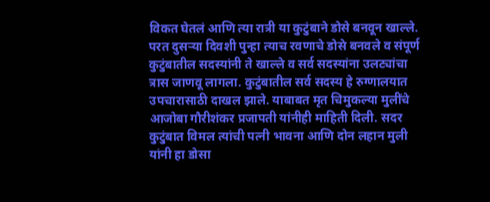विकत घेतलं आणि त्या रात्री या कुटुंबाने डोसे बनवून खाल्ले. परत दुसऱ्या दिवशी पुन्हा त्याच रवणाचे डोसे बनवले व संपूर्ण कुटुंबातील सदस्यांनी ते खाल्ले व सर्व सदस्यांना उलट्यांचा त्रास जाणवू लागला. कुटुंबातील सर्व सदस्य हे रुग्णालयात उपचारासाठी दाखल झाले. याबाबत मृत चिमुकल्या मुलींचे आजोबा गौरीशंकर प्रजापती यांनीही माहिती दिली. सदर कुटुंबात विमल त्यांची पत्नी भावना आणि दोन लहान मुली यांनी हा डोसा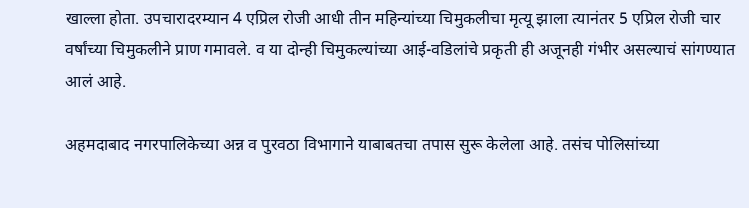खाल्ला होता. उपचारादरम्यान 4 एप्रिल रोजी आधी तीन महिन्यांच्या चिमुकलीचा मृत्यू झाला त्यानंतर 5 एप्रिल रोजी चार वर्षांच्या चिमुकलीने प्राण गमावले. व या दोन्ही चिमुकल्यांच्या आई-वडिलांचे प्रकृती ही अजूनही गंभीर असल्याचं सांगण्यात आलं आहे.

अहमदाबाद नगरपालिकेच्या अन्न व पुरवठा विभागाने याबाबतचा तपास सुरू केलेला आहे. तसंच पोलिसांच्या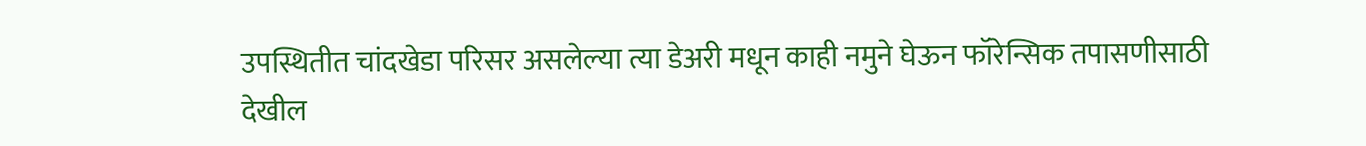उपस्थितीत चांदखेडा परिसर असलेल्या त्या डेअरी मधून काही नमुने घेऊन फॉरेन्सिक तपासणीसाठी देखील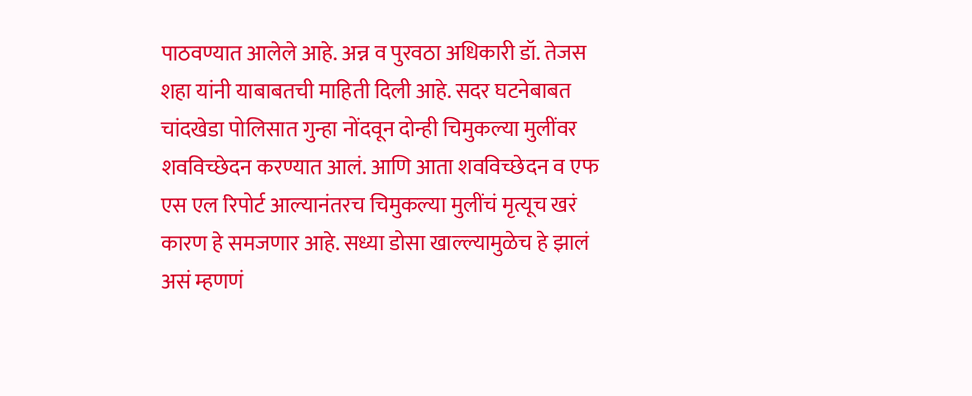पाठवण्यात आलेले आहे. अन्न व पुरवठा अधिकारी डॉ. तेजस शहा यांनी याबाबतची माहिती दिली आहे. सदर घटनेबाबत चांदखेडा पोलिसात गुन्हा नोंदवून दोन्ही चिमुकल्या मुलींवर शवविच्छेदन करण्यात आलं. आणि आता शवविच्छेदन व एफ एस एल रिपोर्ट आल्यानंतरच चिमुकल्या मुलींचं मृत्यूच खरं कारण हे समजणार आहे. सध्या डोसा खाल्ल्यामुळेच हे झालं असं म्हणणं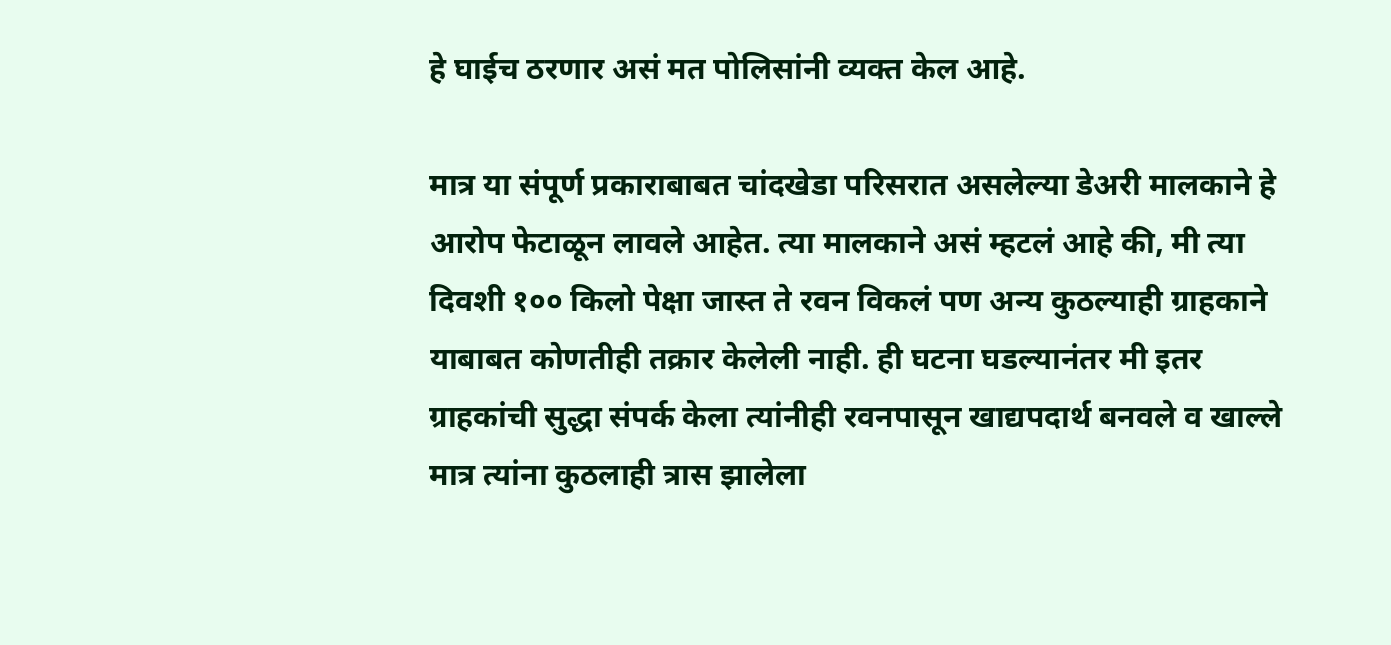हे घाईच ठरणार असं मत पोलिसांनी व्यक्त केल आहे.

मात्र या संपूर्ण प्रकाराबाबत चांदखेडा परिसरात असलेल्या डेअरी मालकाने हे आरोप फेटाळून लावले आहेत. त्या मालकाने असं म्हटलं आहे की, मी त्या दिवशी १०० किलो पेक्षा जास्त ते रवन विकलं पण अन्य कुठल्याही ग्राहकाने याबाबत कोणतीही तक्रार केलेली नाही. ही घटना घडल्यानंतर मी इतर ग्राहकांची सुद्धा संपर्क केला त्यांनीही रवनपासून खाद्यपदार्थ बनवले व खाल्ले मात्र त्यांना कुठलाही त्रास झालेला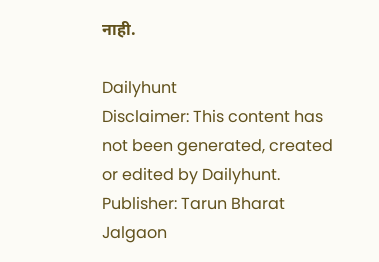नाही.

Dailyhunt
Disclaimer: This content has not been generated, created or edited by Dailyhunt. Publisher: Tarun Bharat Jalgaon